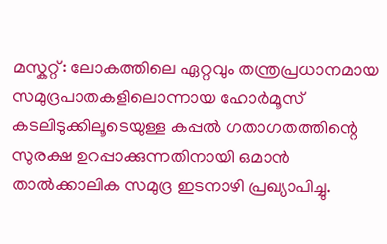മസ്കറ്റ്: ലോകത്തിലെ ഏറ്റവും തന്ത്രപ്രധാനമായ സമുദ്രപാതകളിലൊന്നായ ഹോർമൂസ് കടലിടുക്കിലൂടെയുള്ള കപ്പൽ ഗതാഗതത്തിന്റെ സുരക്ഷ ഉറപ്പാക്കുന്നതിനായി ഒമാൻ താൽക്കാലിക സമുദ്ര ഇടനാഴി പ്രഖ്യാപിച്ചു.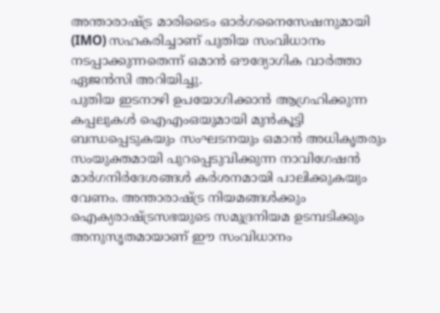അന്താരാഷ്ട്ര മാരിടൈം ഓർഗനൈസേഷനുമായി (IMO) സഹകരിച്ചാണ് പുതിയ സംവിധാനം നടപ്പാക്കുന്നതെന്ന് ഒമാൻ ഔദ്യോഗിക വാർത്താ ഏജൻസി അറിയിച്ചു.
പുതിയ ഇടനാഴി ഉപയോഗിക്കാൻ ആഗ്രഹിക്കുന്ന കപ്പലുകൾ ഐഎംഒയുമായി മുൻകൂട്ടി ബന്ധപ്പെടുകയും സംഘടനയും ഒമാൻ അധികൃതരും സംയുക്തമായി പുറപ്പെടുവിക്കുന്ന നാവിഗേഷൻ മാർഗനിർദേശങ്ങൾ കർശനമായി പാലിക്കുകയും വേണം. അന്താരാഷ്ട്ര നിയമങ്ങൾക്കും ഐക്യരാഷ്ട്രസഭയുടെ സമുദ്രനിയമ ഉടമ്പടിക്കും അനുസൃതമായാണ് ഈ സംവിധാനം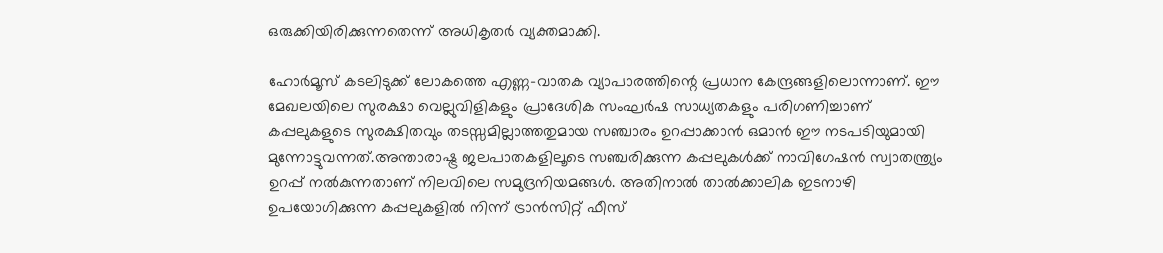ഒരുക്കിയിരിക്കുന്നതെന്ന് അധികൃതർ വ്യക്തമാക്കി.

ഹോർമൂസ് കടലിടുക്ക് ലോകത്തെ എണ്ണ-വാതക വ്യാപാരത്തിന്റെ പ്രധാന കേന്ദ്രങ്ങളിലൊന്നാണ്. ഈ മേഖലയിലെ സുരക്ഷാ വെല്ലുവിളികളും പ്രാദേശിക സംഘർഷ സാധ്യതകളും പരിഗണിച്ചാണ് കപ്പലുകളുടെ സുരക്ഷിതവും തടസ്സമില്ലാത്തതുമായ സഞ്ചാരം ഉറപ്പാക്കാൻ ഒമാൻ ഈ നടപടിയുമായി മുന്നോട്ടുവന്നത്.അന്താരാഷ്ട്ര ജലപാതകളിലൂടെ സഞ്ചരിക്കുന്ന കപ്പലുകൾക്ക് നാവിഗേഷൻ സ്വാതന്ത്ര്യം ഉറപ്പ് നൽകുന്നതാണ് നിലവിലെ സമുദ്രനിയമങ്ങൾ. അതിനാൽ താൽക്കാലിക ഇടനാഴി ഉപയോഗിക്കുന്ന കപ്പലുകളിൽ നിന്ന് ട്രാൻസിറ്റ് ഫീസ്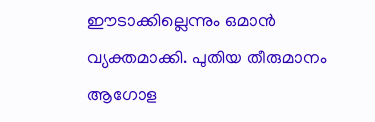ഈടാക്കില്ലെന്നും ഒമാൻ വ്യക്തമാക്കി. പുതിയ തീരുമാനം ആഗോള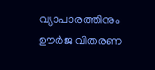വ്യാപാരത്തിനും ഊർജ വിതരണ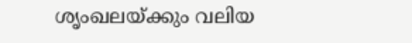ശൃംഖലയ്ക്കും വലിയ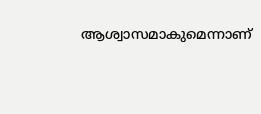ആശ്വാസമാകുമെന്നാണ്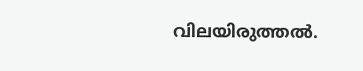വിലയിരുത്തൽ.